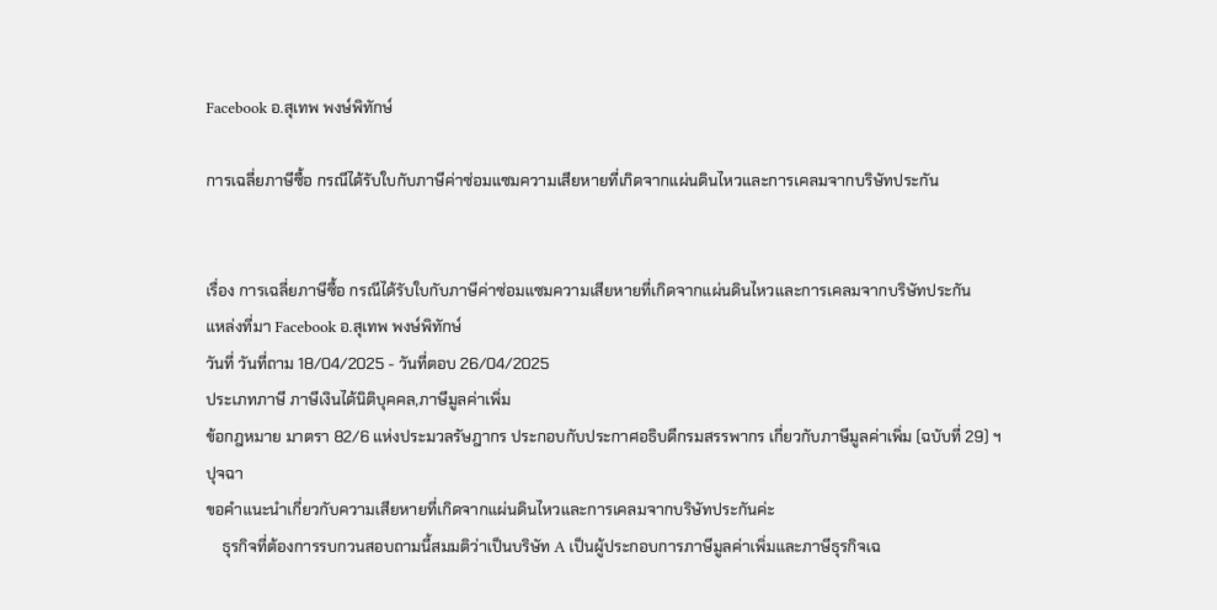Facebook อ.สุเทพ พงษ์พิทักษ์

การเฉลี่ยภาษีซื้อ กรณีได้รับใบกับภาษีค่าซ่อมแซมความเสียหายที่เกิดจากแผ่นดินไหวและการเคลมจากบริษัทประกัน


เรื่อง การเฉลี่ยภาษีซื้อ กรณีได้รับใบกับภาษีค่าซ่อมแซมความเสียหายที่เกิดจากแผ่นดินไหวและการเคลมจากบริษัทประกัน
แหล่งที่มา Facebook อ.สุเทพ พงษ์พิทักษ์
วันที่ วันที่ถาม 18/04/2025 - วันที่ตอบ 26/04/2025
ประเภทภาษี ภาษีเงินได้นิติบุคคล,ภาษีมูลค่าเพิ่ม
ข้อกฎหมาย มาตรา 82/6 แห่งประมวลรัษฎากร ประกอบกับประกาศอธิบดีกรมสรรพากร เกี่ยวกับภาษีมูลค่าเพิ่ม (ฉบับที่ 29) ฯ
ปุจฉา
ขอคำแนะนำเกี่ยวกับความเสียหายที่เกิดจากแผ่นดินไหวและการเคลมจากบริษัทประกันค่ะ
    ธุรกิจที่ต้องการรบกวนสอบถามนี้สมมติว่าเป็นบริษัท A เป็นผู้ประกอบการภาษีมูลค่าเพิ่มและภาษีธุรกิจเฉ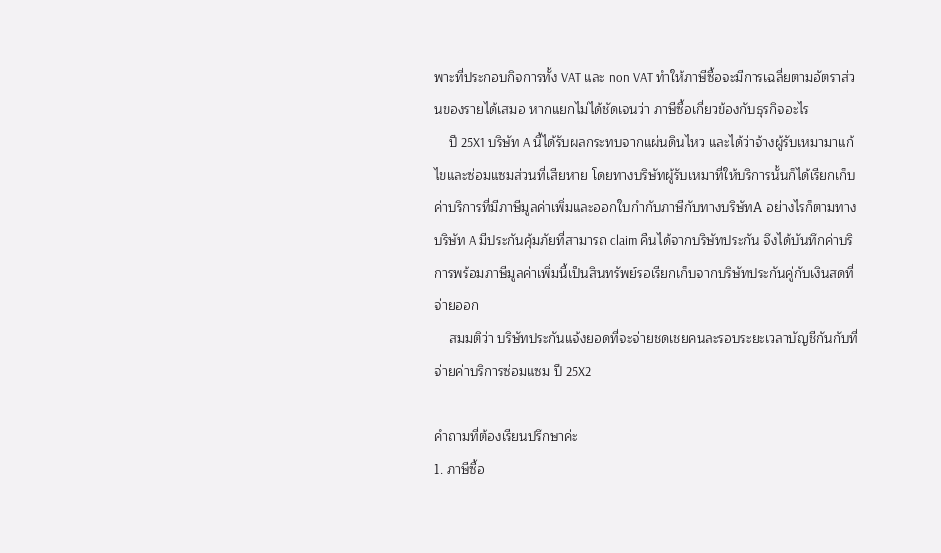พาะที่ประกอบกิจการทั้ง VAT และ non VAT ทำให้ภาษีซื้อจะมีการเฉลี่ยตามอัตราส่วนของรายได้เสมอ หากแยกไม่ได้ชัดเจนว่า ภาษีซื้อเกี่ยวข้องกับธุรกิจอะไร
    ปี 25X1 บริษัท A นี้ได้รับผลกระทบจากแผ่นดินไหว และได้ว่าจ้างผู้รับเหมามาแก้ไขและซ่อมแซมส่วนที่เสียหาย โดยทางบริษัทผู้รับเหมาที่ให้บริการนั้นก็ได้เรียกเก็บค่าบริการที่มีภาษีมูลค่าเพิ่มและออกใบกำกับภาษีกับทางบริษัทA อย่างไรก็ตามทางบริษัท A มีประกันคุ้มภัยที่สามารถ claim คืนได้จากบริษัทประกัน จึงได้บันทึกค่าบริการพร้อมภาษีมูลค่าเพิ่มนี้เป็นสินทรัพย์รอเรียกเก็บจากบริษัทประกันคู่กับเงินสดที่จ่ายออก
    สมมติว่า บริษัทประกันแจ้งยอดที่จะจ่ายชดเชยคนละรอบระยะเวลาบัญชีกันกับที่จ่ายค่าบริการซ่อมแซม ปี 25X2

คำถามที่ต้องเรียนปรึกษาค่ะ
1. ภาษีซื้อ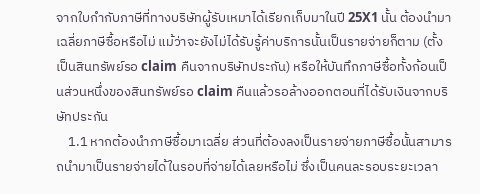จากใบกำกับภาษีที่ทางบริษัทผู้รับเหมาได้เรียกเก็บมาในปี 25X1 นั้น ต้องนำมาเฉลี่ยภาษีซื้อหรือไม่ แม้ว่าจะยังไม่ได้รับรู้ค่าบริการนั้นเป็นรายจ่ายก็ตาม (ตั้งเป็นสินทรัพย์รอ claim คืนจากบริษัทประกัน) หรือให้บันทึกภาษีซื้อทั้งก้อนเป็นส่วนหนึ่งของสินทรัพย์รอ claim คืนแล้วรอล้างออกตอนที่ได้รับเงินจากบริษัทประกัน
    1.1 หากต้องนำภาษีซื้อมาเฉลี่ย ส่วนที่ต้องลงเป็นรายจ่ายภาษีซื้อนั้นสามารถนำมาเป็นรายจ่ายได้ในรอบที่จ่ายได้เลยหรือไม่ ซึ่งเป็นคนละรอบระยะเวลา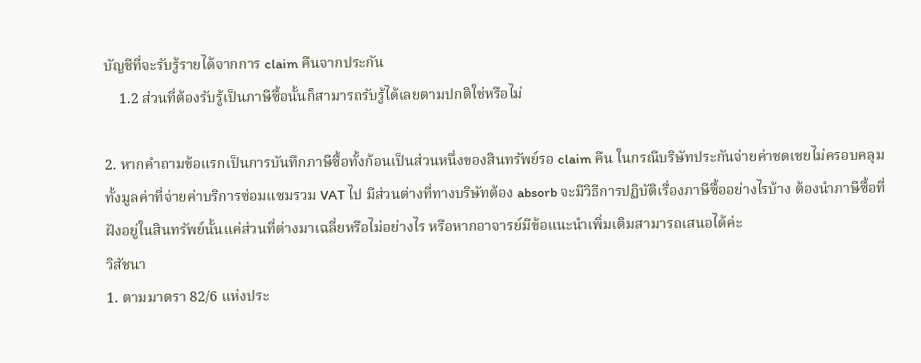บัญชีที่จะรับรู้รายได้จากการ claim คืนจากประกัน
    1.2 ส่วนที่ต้องรับรู้เป็นภาษีซื้อนั้นก็สามารถรับรู้ได้เลยตามปกติใช่หรือไม่

2. หากคำถามข้อแรกเป็นการบันทึกภาษีซื้อทั้งก้อนเป็นส่วนหนึ่งของสินทรัพย์รอ claim คืน ในกรณีบริษัทประกันจ่ายค่าชดเชยไม่ครอบคลุมทั้งมูลค่าที่จ่ายค่าบริการซ่อมแซมรวม VAT ไป มีส่วนต่างที่ทางบริษัทต้อง absorb จะมีวิธีการปฏิบัติเรื่องภาษีซื้ออย่างไรบ้าง ต้องนำภาษีซื้อที่ฝังอยู่ในสินทรัพย์นั้นแค่ส่วนที่ต่างมาเฉลี่ยหรือไม่อย่างไร หรือหากอาจารย์มีข้อแนะนำเพิ่มเติมสามารถเสนอได้ค่ะ
วิสัชนา
1. ตามมาตรา 82/6 แห่งประ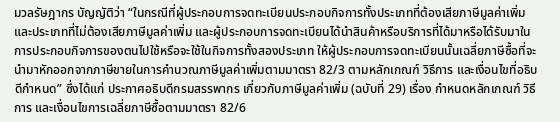มวลรัษฎากร บัญญัติว่า “ในกรณีที่ผู้ประกอบการจดทะเบียนประกอบกิจการทั้งประเภทที่ต้องเสียภาษีมูลค่าเพิ่มและประเภทที่ไม่ต้องเสียภาษีมูลค่าเพิ่ม และผู้ประกอบการจดทะเบียนได้นำสินค้าหรือบริการที่ได้มาหรือได้รับมาในการประกอบกิจการของตนไปใช้หรือจะใช้ในกิจการทั้งสองประเภท ให้ผู้ประกอบการจดทะเบียนนั้นเฉลี่ยภาษีซื้อที่จะนำมาหักออกจากภาษีขายในการคำนวณภาษีมูลค่าเพิ่มตามมาตรา 82/3 ตามหลักเกณฑ์ วิธีการ และเงื่อนไขที่อธิบดีกำหนด” ซึ่งได้แก่ ประกาศอธิบดีกรมสรรพากร เกี่ยวกับภาษีมูลค่าเพิ่ม (ฉบับที่ 29) เรื่อง กำหนดหลักเกณฑ์ วิธีการ และเงื่อนไขการเฉลี่ยภาษีซื้อตามมาตรา 82/6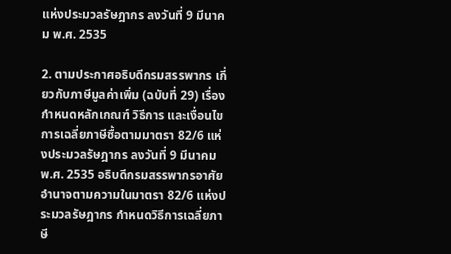แห่งประมวลรัษฎากร ลงวันที่ 9 มีนาคม พ.ศ. 2535

2. ตามประกาศอธิบดีกรมสรรพากร เกี่ยวกับภาษีมูลค่าเพิ่ม (ฉบับที่ 29) เรื่อง กำหนดหลักเกณฑ์ วิธีการ และเงื่อนไขการเฉลี่ยภาษีซื้อตามมาตรา 82/6 แห่งประมวลรัษฎากร ลงวันที่ 9 มีนาคม พ.ศ. 2535 อธิบดีกรมสรรพากรอาศัยอำนาจตามความในมาตรา 82/6 แห่งประมวลรัษฎากร กำหนดวิธีการเฉลี่ยภาษี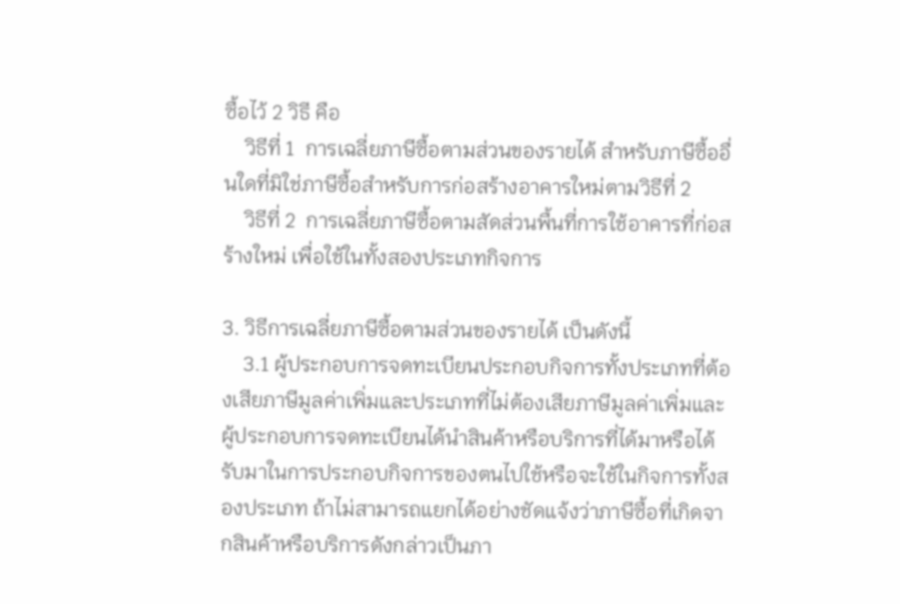ซื้อไว้ 2 วิธี คือ
    วิธีที่ 1  การเฉลี่ยภาษีซื้อตามส่วนของรายได้ สำหรับภาษีซื้ออื่นใดที่มิใช่ภาษีซื้อสำหรับการก่อสร้างอาคารใหม่ตามวิธีที่ 2
    วิธีที่ 2  การเฉลี่ยภาษีซื้อตามสัดส่วนพื้นที่การใช้อาคารที่ก่อสร้างใหม่ เพื่อใช้ในทั้งสองประเภทกิจการ

3. วิธีการเฉลี่ยภาษีซื้อตามส่วนของรายได้ เป็นดังนี้
    3.1 ผู้ประกอบการจดทะเบียนประกอบกิจการทั้งประเภทที่ต้องเสียภาษีมูลค่าเพิ่มและประเภทที่ไม่ต้องเสียภาษีมูลค่าเพิ่มและผู้ประกอบการจดทะเบียนได้นำสินค้าหรือบริการที่ได้มาหรือได้รับมาในการประกอบกิจการของตนไปใช้หรือจะใช้ในกิจการทั้งสองประเภท ถ้าไม่สามารถแยกได้อย่างชัดแจ้งว่าภาษีซื้อที่เกิดจากสินค้าหรือบริการดังกล่าวเป็นภา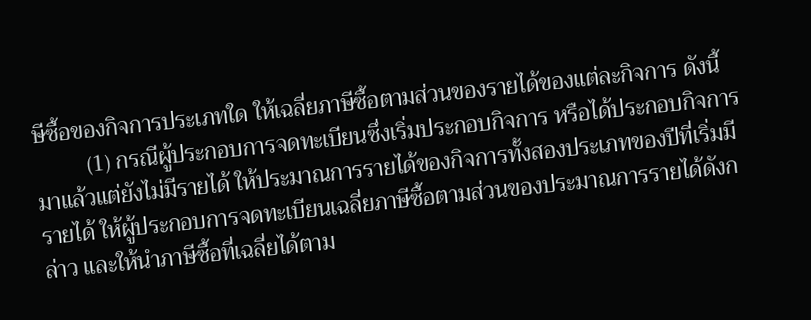ษีซื้อของกิจการประเภทใด ให้เฉลี่ยภาษีซื้อตามส่วนของรายได้ของแต่ละกิจการ ดังนี้
         (1) กรณีผู้ประกอบการจดทะเบียนซึ่งเริ่มประกอบกิจการ หรือได้ประกอบกิจการมาแล้วแต่ยังไม่มีรายได้ ให้ประมาณการรายได้ของกิจการทั้งสองประเภทของปีที่เริ่มมีรายได้ ให้ผู้ประกอบการจดทะเบียนเฉลี่ยภาษีซื้อตามส่วนของประมาณการรายได้ดังกล่าว และให้นำภาษีซื้อที่เฉลี่ยได้ตาม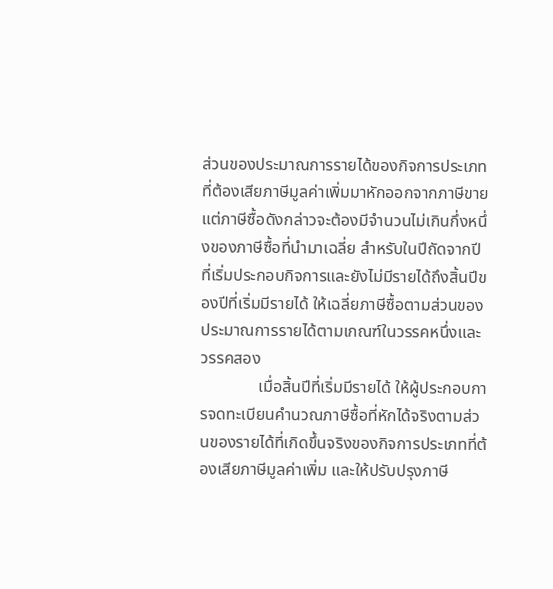ส่วนของประมาณการรายได้ของกิจการประเภทที่ต้องเสียภาษีมูลค่าเพิ่มมาหักออกจากภาษีขาย แต่ภาษีซื้อดังกล่าวจะต้องมีจำนวนไม่เกินกึ่งหนึ่งของภาษีซื้อที่นำมาเฉลี่ย สำหรับในปีถัดจากปีที่เริ่มประกอบกิจการและยังไม่มีรายได้ถึงสิ้นปีของปีที่เริ่มมีรายได้ ให้เฉลี่ยภาษีซื้อตามส่วนของประมาณการรายได้ตามเกณฑ์ในวรรคหนึ่งและวรรคสอง
              เมื่อสิ้นปีที่เริ่มมีรายได้ ให้ผู้ประกอบการจดทะเบียนคำนวณภาษีซื้อที่หักได้จริงตามส่วนของรายได้ที่เกิดขึ้นจริงของกิจการประเภทที่ต้องเสียภาษีมูลค่าเพิ่ม และให้ปรับปรุงภาษี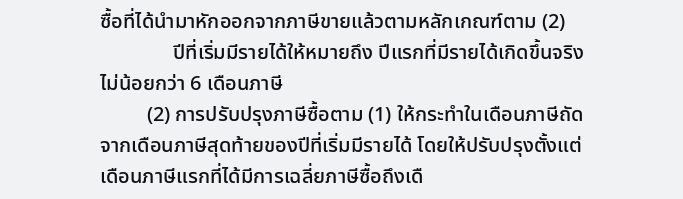ซื้อที่ได้นำมาหักออกจากภาษีขายแล้วตามหลักเกณฑ์ตาม (2)
              ปีที่เริ่มมีรายได้ให้หมายถึง ปีแรกที่มีรายได้เกิดขึ้นจริงไม่น้อยกว่า 6 เดือนภาษี
         (2) การปรับปรุงภาษีซื้อตาม (1) ให้กระทำในเดือนภาษีถัดจากเดือนภาษีสุดท้ายของปีที่เริ่มมีรายได้ โดยให้ปรับปรุงตั้งแต่เดือนภาษีแรกที่ได้มีการเฉลี่ยภาษีซื้อถึงเดื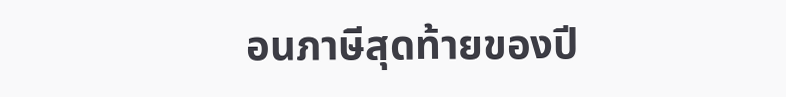อนภาษีสุดท้ายของปี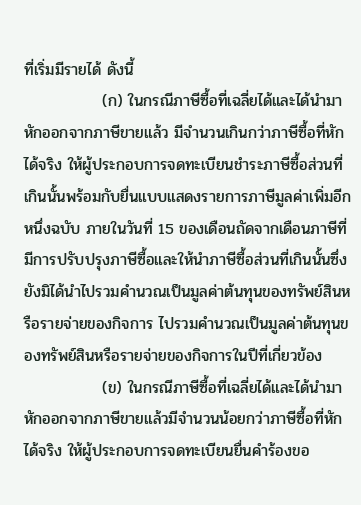ที่เริ่มมีรายได้ ดังนี้
              (ก) ในกรณีภาษีซื้อที่เฉลี่ยได้และได้นำมาหักออกจากภาษีขายแล้ว มีจำนวนเกินกว่าภาษีซื้อที่หักได้จริง ให้ผู้ประกอบการจดทะเบียนชำระภาษีซื้อส่วนที่เกินนั้นพร้อมกับยื่นแบบแสดงรายการภาษีมูลค่าเพิ่มอีกหนึ่งฉบับ ภายในวันที่ 15 ของเดือนถัดจากเดือนภาษีที่มีการปรับปรุงภาษีซื้อและให้นำภาษีซื้อส่วนที่เกินนั้นซึ่งยังมิได้นำไปรวมคำนวณเป็นมูลค่าต้นทุนของทรัพย์สินหรือรายจ่ายของกิจการ ไปรวมคำนวณเป็นมูลค่าต้นทุนของทรัพย์สินหรือรายจ่ายของกิจการในปีที่เกี่ยวข้อง
              (ข) ในกรณีภาษีซื้อที่เฉลี่ยได้และได้นำมาหักออกจากภาษีขายแล้วมีจำนวนน้อยกว่าภาษีซื้อที่หักได้จริง ให้ผู้ประกอบการจดทะเบียนยื่นคำร้องขอ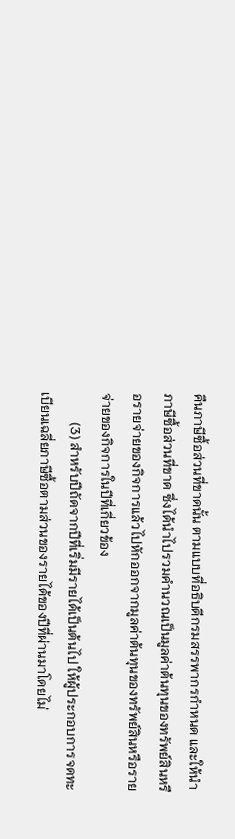คืนภาษีซื้อส่วนที่ขาดนั้น ตามแบบที่อธิบดีกรมสรรพากรกำหนด และให้นำภาษีซื้อส่วนที่ขาด ซึ่งได้นำไปรวมคำนวณเป็นมูลค่าต้นทุนของทรัพย์สินหรือรายจ่ายของกิจการแล้วไปหักออกจากมูลค่าต้นทุนของทรัพย์สินหรือรายจ่ายของกิจการในปีที่เกี่ยวข้อง
         (3) สำหรับปีถัดจากปีที่เริ่มมีรายได้เป็นต้นไป ให้ผู้ประกอบการจดทะเบียนเฉลี่ยภาษีซื้อตามส่วนของรายได้ของปีที่ผ่านมาโดยไม่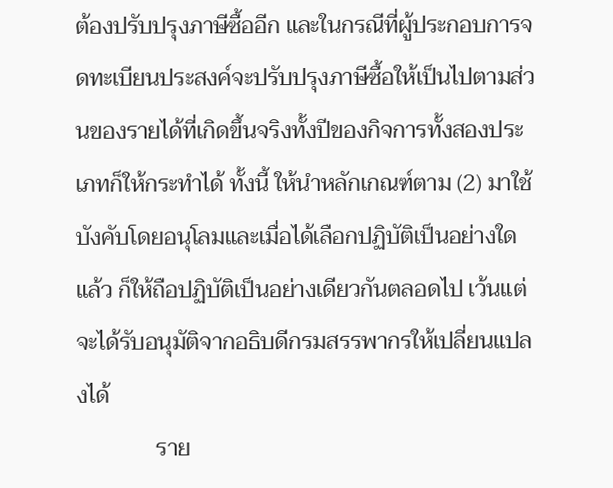ต้องปรับปรุงภาษีซื้ออีก และในกรณีที่ผู้ประกอบการจดทะเบียนประสงค์จะปรับปรุงภาษีซื้อให้เป็นไปตามส่วนของรายได้ที่เกิดขึ้นจริงทั้งปีของกิจการทั้งสองประเภทก็ให้กระทำได้ ทั้งนี้ ให้นำหลักเกณฑ์ตาม (2) มาใช้บังคับโดยอนุโลมและเมื่อได้เลือกปฏิบัติเป็นอย่างใดแล้ว ก็ให้ถือปฏิบัติเป็นอย่างเดียวกันตลอดไป เว้นแต่จะได้รับอนุมัติจากอธิบดีกรมสรรพากรให้เปลี่ยนแปลงได้
              ราย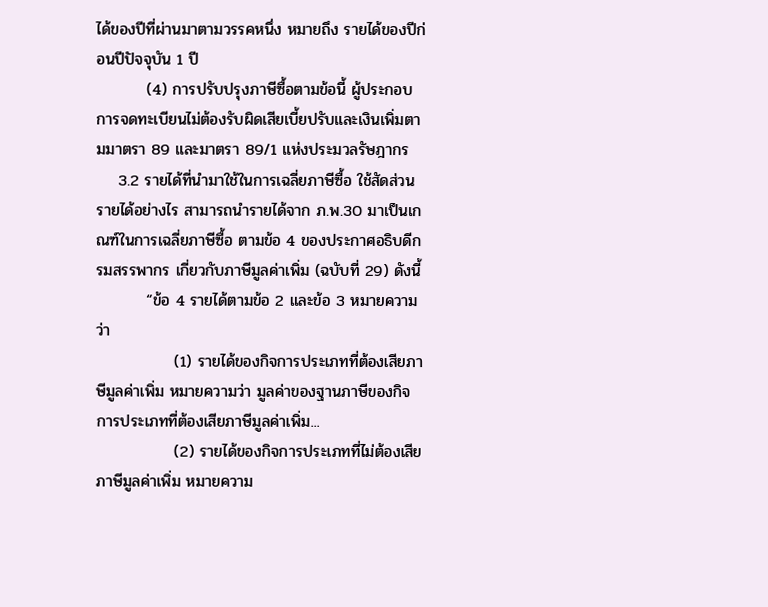ได้ของปีที่ผ่านมาตามวรรคหนึ่ง หมายถึง รายได้ของปีก่อนปีปัจจุบัน 1 ปี
         (4) การปรับปรุงภาษีซื้อตามข้อนี้ ผู้ประกอบการจดทะเบียนไม่ต้องรับผิดเสียเบี้ยปรับและเงินเพิ่มตามมาตรา 89 และมาตรา 89/1 แห่งประมวลรัษฎากร
    3.2 รายได้ที่นำมาใช้ในการเฉลี่ยภาษีซื้อ ใช้สัดส่วนรายได้อย่างไร สามารถนำรายได้จาก ภ.พ.30 มาเป็นเกณฑ์ในการเฉลี่ยภาษีซื้อ ตามข้อ 4 ของประกาศอธิบดีกรมสรรพากร เกี่ยวกับภาษีมูลค่าเพิ่ม (ฉบับที่ 29) ดังนี้
         “ข้อ 4 รายได้ตามข้อ 2 และข้อ 3 หมายความว่า
              (1) รายได้ของกิจการประเภทที่ต้องเสียภาษีมูลค่าเพิ่ม หมายความว่า มูลค่าของฐานภาษีของกิจการประเภทที่ต้องเสียภาษีมูลค่าเพิ่ม...
              (2) รายได้ของกิจการประเภทที่ไม่ต้องเสียภาษีมูลค่าเพิ่ม หมายความ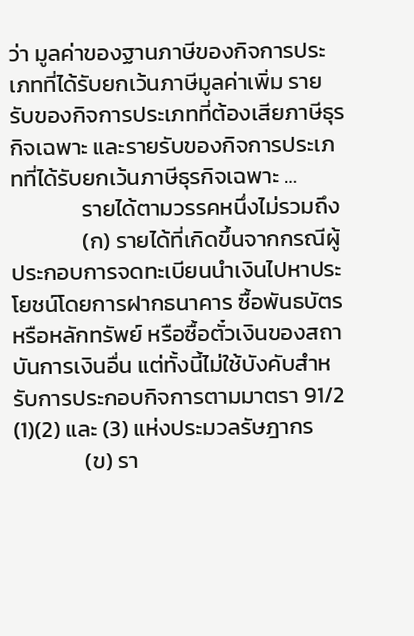ว่า มูลค่าของฐานภาษีของกิจการประเภทที่ได้รับยกเว้นภาษีมูลค่าเพิ่ม รายรับของกิจการประเภทที่ต้องเสียภาษีธุรกิจเฉพาะ และรายรับของกิจการประเภทที่ได้รับยกเว้นภาษีธุรกิจเฉพาะ …
              รายได้ตามวรรคหนึ่งไม่รวมถึง
              (ก) รายได้ที่เกิดขึ้นจากกรณีผู้ประกอบการจดทะเบียนนำเงินไปหาประโยชน์โดยการฝากธนาคาร ซื้อพันธบัตรหรือหลักทรัพย์ หรือซื้อตั๋วเงินของสถาบันการเงินอื่น แต่ทั้งนี้ไม่ใช้บังคับสำหรับการประกอบกิจการตามมาตรา 91/2 (1)(2) และ (3) แห่งประมวลรัษฎากร
              (ข) รา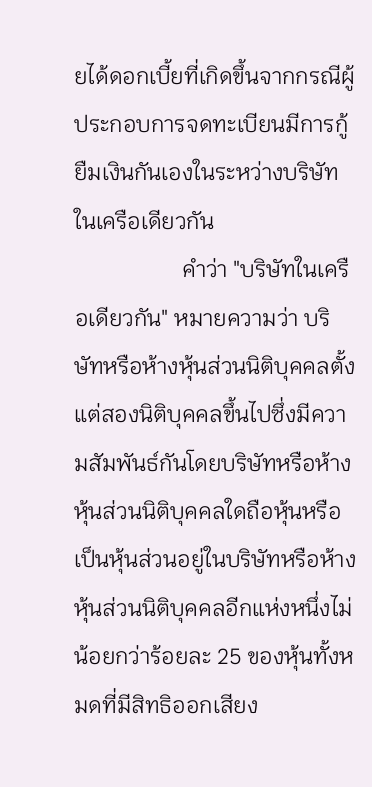ยได้ดอกเบี้ยที่เกิดขึ้นจากกรณีผู้ประกอบการจดทะเบียนมีการกู้ยืมเงินกันเองในระหว่างบริษัทในเครือเดียวกัน
                   คำว่า "บริษัทในเครือเดียวกัน" หมายความว่า บริษัทหรือห้างหุ้นส่วนนิติบุคคลตั้งแต่สองนิติบุคคลขึ้นไปซึ่งมีความสัมพันธ์กันโดยบริษัทหรือห้างหุ้นส่วนนิติบุคคลใดถือหุ้นหรือเป็นหุ้นส่วนอยู่ในบริษัทหรือห้างหุ้นส่วนนิติบุคคลอีกแห่งหนึ่งไม่น้อยกว่าร้อยละ 25 ของหุ้นทั้งหมดที่มีสิทธิออกเสียง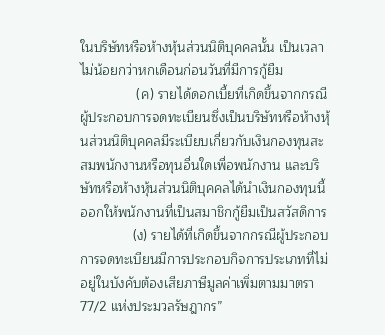ในบริษัทหรือห้างหุ้นส่วนนิติบุคคลนั้น เป็นเวลาไม่น้อยกว่าหกเดือนก่อนวันที่มีการกู้ยืม
               (ค) รายได้ดอกเบี้ยที่เกิดขึ้นจากกรณีผู้ประกอบการจดทะเบียนซึ่งเป็นบริษัทหรือห้างหุ้นส่วนนิติบุคคลมีระเบียบเกี่ยวกับเงินกองทุนสะสมพนักงานหรือทุนอื่นใดเพื่อพนักงาน และบริษัทหรือห้างหุ้นส่วนนิติบุคคลได้นำเงินกองทุนนี้ออกให้พนักงานที่เป็นสมาชิกกู้ยืมเป็นสวัสดิการ
              (ง) รายได้ที่เกิดขึ้นจากกรณีผู้ประกอบการจดทะเบียนมีการประกอบกิจการประเภทที่ไม่อยู่ในบังคับต้องเสียภาษีมูลค่าเพิ่มตามมาตรา 77/2 แห่งประมวลรัษฎากร”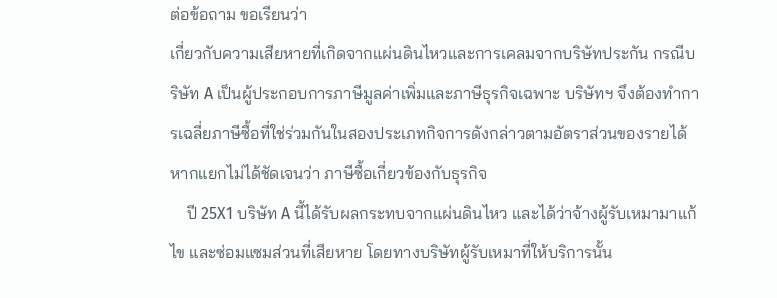ต่อข้อถาม ขอเรียนว่า
เกี่ยวกับความเสียหายที่เกิดจากแผ่นดินไหวและการเคลมจากบริษัทประกัน กรณีบริษัท A เป็นผู้ประกอบการภาษีมูลค่าเพิ่มและภาษีธุรกิจเฉพาะ บริษัทฯ จึงต้องทำการเฉลี่ยภาษีซื้อที่ใช่ร่วมกันในสองประเภทกิจการดังกล่าวตามอัตราส่วนของรายได้ หากแยกไม่ได้ชัดเจนว่า ภาษีซื้อเกี่ยวข้องกับธุรกิจ
    ปี 25X1 บริษัท A นี้ได้รับผลกระทบจากแผ่นดินไหว และได้ว่าจ้างผู้รับเหมามาแก้ไข และซ่อมแซมส่วนที่เสียหาย โดยทางบริษัทผู้รับเหมาที่ให้บริการนั้น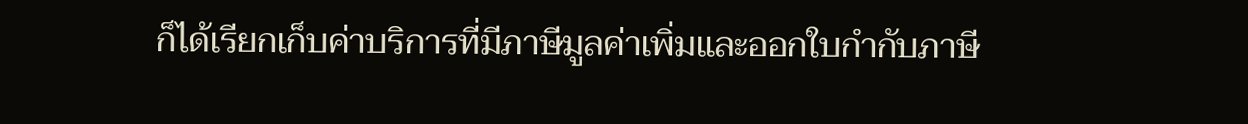ก็ได้เรียกเก็บค่าบริการที่มีภาษีมูลค่าเพิ่มและออกใบกำกับภาษี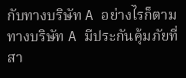กับทางบริษัท A อย่างไรก็ตามทางบริษัท A มีประกันคุ้มภัยที่สา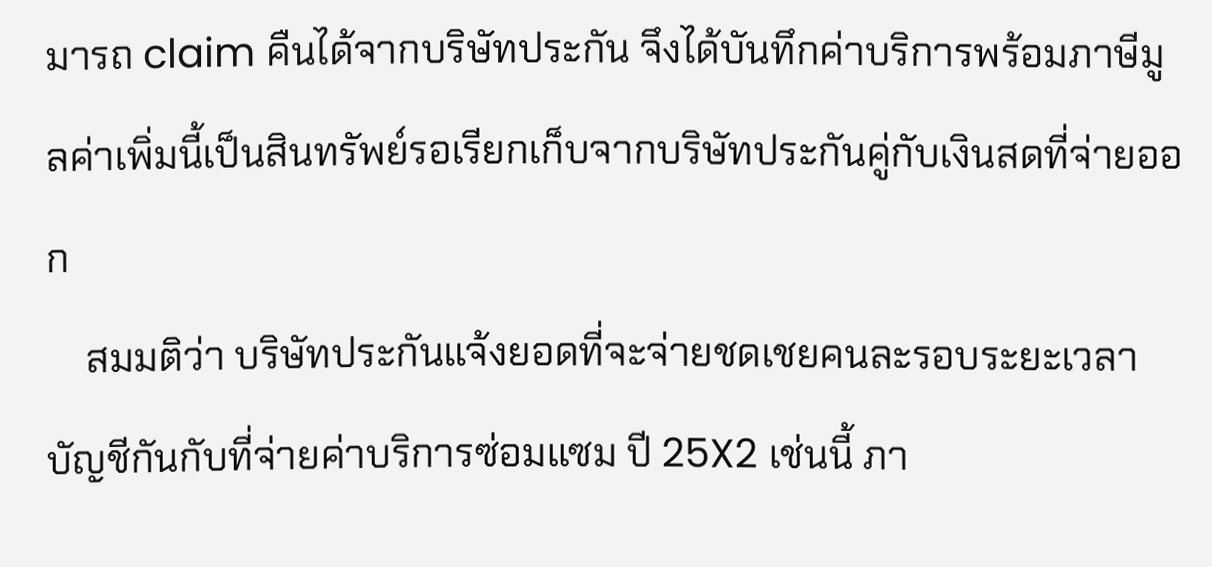มารถ claim คืนได้จากบริษัทประกัน จึงได้บันทึกค่าบริการพร้อมภาษีมูลค่าเพิ่มนี้เป็นสินทรัพย์รอเรียกเก็บจากบริษัทประกันคู่กับเงินสดที่จ่ายออก
    สมมติว่า บริษัทประกันแจ้งยอดที่จะจ่ายชดเชยคนละรอบระยะเวลาบัญชีกันกับที่จ่ายค่าบริการซ่อมแซม ปี 25X2 เช่นนี้ ภา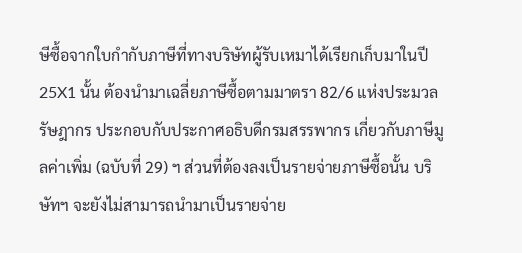ษีซื้อจากใบกำกับภาษีที่ทางบริษัทผู้รับเหมาได้เรียกเก็บมาในปี 25X1 นั้น ต้องนำมาเฉลี่ยภาษีซื้อตามมาตรา 82/6 แห่งประมวลรัษฎากร ประกอบกับประกาศอธิบดีกรมสรรพากร เกี่ยวกับภาษีมูลค่าเพิ่ม (ฉบับที่ 29) ฯ ส่วนที่ต้องลงเป็นรายจ่ายภาษีซื้อนั้น บริษัทฯ จะยังไม่สามารถนำมาเป็นรายจ่าย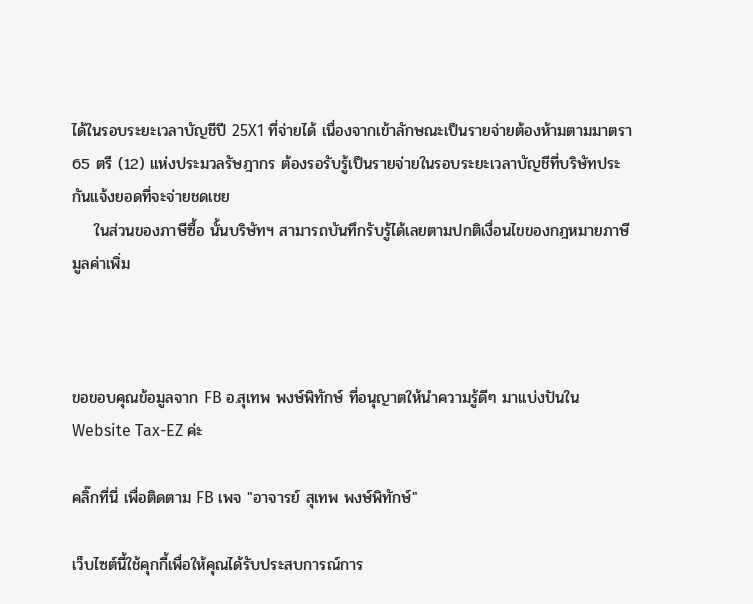ได้ในรอบระยะเวลาบัญชีปี 25X1 ที่จ่ายได้ เนื่องจากเข้าลักษณะเป็นรายจ่ายต้องห้ามตามมาตรา 65 ตรี (12) แห่งประมวลรัษฎากร ต้องรอรับรู้เป็นรายจ่ายในรอบระยะเวลาบัญชีที่บริษัทประกันแจ้งยอดที่จะจ่ายชดเชย
    ในส่วนของภาษีซื้อ นั้นบริษัทฯ สามารถบันทึกรับรู้ได้เลยตามปกติเงื่อนไขของกฎหมายภาษีมูลค่าเพิ่ม



ขอขอบคุณข้อมูลจาก FB อ.สุเทพ พงษ์พิทักษ์ ที่อนุญาตให้นำความรู้ดีๆ มาเเบ่งปันใน Website Tax-EZ ค่ะ

คลิ๊กที่นี่ เพื่อติดตาม FB เพจ "อาจารย์ สุเทพ พงษ์พิทักษ์"

เว็บไซต์นี้ใช้คุกกี้เพื่อให้คุณได้รับประสบการณ์การ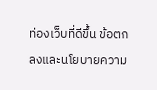ท่องเว็บที่ดีขึ้น ข้อตกลงและนโยบายความ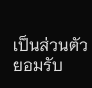เป็นส่วนตัว
ยอมรับ